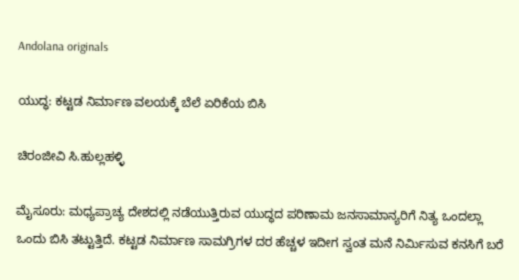Andolana originals

ಯುದ್ಧ: ಕಟ್ಟಡ ನಿರ್ಮಾಣ ವಲಯಕ್ಕೆ ಬೆಲೆ ಏರಿಕೆಯ ಬಿಸಿ

ಚಿರಂಜೀವಿ ಸಿ.ಹುಲ್ಲಹಳ್ಳಿ

ಮೈಸೂರು: ಮಧ್ಯಪ್ರಾಚ್ಯ ದೇಶದಲ್ಲಿ ನಡೆಯುತ್ತಿರುವ ಯುದ್ಧದ ಪರಿಣಾಮ ಜನಸಾಮಾನ್ಯರಿಗೆ ನಿತ್ಯ ಒಂದಲ್ಲಾ ಒಂದು ಬಿಸಿ ತಟ್ಟುತ್ತಿದೆ. ಕಟ್ಟಡ ನಿರ್ಮಾಣ ಸಾಮಗ್ರಿಗಳ ದರ ಹೆಚ್ಚಳ ಇದೀಗ ಸ್ವಂತ ಮನೆ ನಿರ್ಮಿಸುವ ಕನಸಿಗೆ ಬರೆ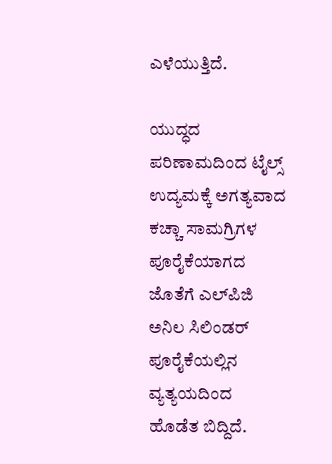ಎಳೆಯುತ್ತಿದೆ.

ಯುದ್ಧದ ಪರಿಣಾಮದಿಂದ ಟೈಲ್ಸ್ ಉದ್ಯಮಕ್ಕೆ ಅಗತ್ಯವಾದ ಕಚ್ಚಾ ಸಾಮಗ್ರಿಗಳ ಪೂರೈಕೆಯಾಗದ ಜೊತೆಗೆ ಎಲ್‌ಪಿಜಿ ಅನಿಲ ಸಿಲಿಂಡರ್ ಪೂರೈಕೆಯಲ್ಲಿನ ವ್ಯತ್ಯಯದಿಂದ ಹೊಡೆತ ಬಿದ್ದಿದೆ.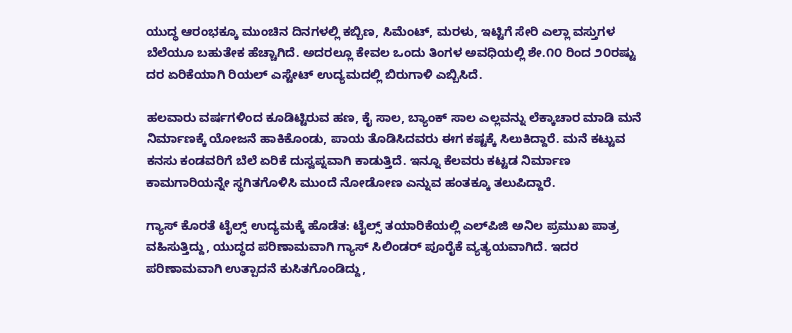ಯುದ್ಧ ಆರಂಭಕ್ಕೂ ಮುಂಚಿನ ದಿನಗಳಲ್ಲಿ ಕಬ್ಬಿಣ, ಸಿಮೆಂಟ್, ಮರಳು, ಇಟ್ಟಿಗೆ ಸೇರಿ ಎಲ್ಲಾ ವಸ್ತುಗಳ ಬೆಲೆಯೂ ಬಹುತೇಕ ಹೆಚ್ಚಾಗಿದೆ. ಅದರಲ್ಲೂ ಕೇವಲ ಒಂದು ತಿಂಗಳ ಅವಧಿಯಲ್ಲಿ ಶೇ.೧೦ ರಿಂದ ೨೦ರಷ್ಟು ದರ ಏರಿಕೆಯಾಗಿ ರಿಯಲ್ ಎಸ್ಟೇಟ್ ಉದ್ಯಮದಲ್ಲಿ ಬಿರುಗಾಳಿ ಎಬ್ಬಿಸಿದೆ.

ಹಲವಾರು ವರ್ಷಗಳಿಂದ ಕೂಡಿಟ್ಟಿರುವ ಹಣ, ಕೈ ಸಾಲ, ಬ್ಯಾಂಕ್ ಸಾಲ ಎಲ್ಲವನ್ನು ಲೆಕ್ಕಾಚಾರ ಮಾಡಿ ಮನೆ ನಿರ್ಮಾಣಕ್ಕೆ ಯೋಜನೆ ಹಾಕಿಕೊಂಡು, ಪಾಯ ತೊಡಿಸಿದವರು ಈಗ ಕಷ್ಟಕ್ಕೆ ಸಿಲುಕಿದ್ದಾರೆ. ಮನೆ ಕಟ್ಟುವ ಕನಸು ಕಂಡವರಿಗೆ ಬೆಲೆ ಏರಿಕೆ ದುಸ್ವಪ್ನವಾಗಿ ಕಾಡುತ್ತಿದೆ. ಇನ್ನೂ ಕೆಲವರು ಕಟ್ಟಡ ನಿರ್ಮಾಣ ಕಾಮಗಾರಿಯನ್ನೇ ಸ್ಥಗಿತಗೊಳಿಸಿ ಮುಂದೆ ನೋಡೋಣ ಎನ್ನುವ ಹಂತಕ್ಕೂ ತಲುಪಿದ್ದಾರೆ.

ಗ್ಯಾಸ್ ಕೊರತೆ ಟೈಲ್ಸ್ ಉದ್ಯಮಕ್ಕೆ ಹೊಡೆತ: ಟೈಲ್ಸ್ ತಯಾರಿಕೆಯಲ್ಲಿ ಎಲ್‌ಪಿಜಿ ಅನಿಲ ಪ್ರಮುಖ ಪಾತ್ರ ವಹಿಸುತ್ತಿದ್ದು, ಯುದ್ಧದ ಪರಿಣಾಮವಾಗಿ ಗ್ಯಾಸ್ ಸಿಲಿಂಡರ್ ಪೂರೈಕೆ ವ್ಯತ್ಯಯವಾಗಿದೆ. ಇದರ ಪರಿಣಾಮವಾಗಿ ಉತ್ಪಾದನೆ ಕುಸಿತಗೊಂಡಿದ್ದು,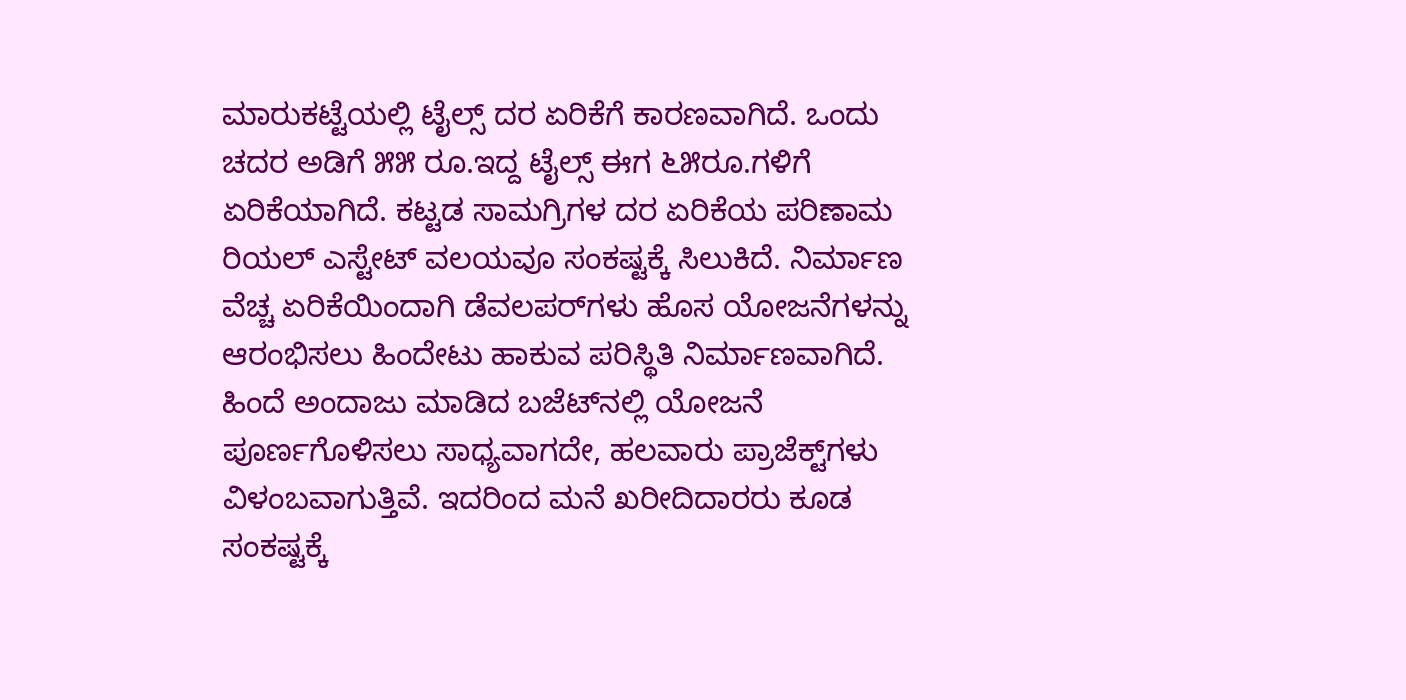ಮಾರುಕಟ್ಟೆಯಲ್ಲಿ ಟೈಲ್ಸ್ ದರ ಏರಿಕೆಗೆ ಕಾರಣವಾಗಿದೆ. ಒಂದು ಚದರ ಅಡಿಗೆ ೫೫ ರೂ.ಇದ್ದ ಟೈಲ್ಸ್ ಈಗ ೬೫ರೂ.ಗಳಿಗೆ ಏರಿಕೆಯಾಗಿದೆ. ಕಟ್ಟಡ ಸಾಮಗ್ರಿಗಳ ದರ ಏರಿಕೆಯ ಪರಿಣಾಮ ರಿಯಲ್ ಎಸ್ಟೇಟ್ ವಲಯವೂ ಸಂಕಷ್ಟಕ್ಕೆ ಸಿಲುಕಿದೆ. ನಿರ್ಮಾಣ ವೆಚ್ಚ ಏರಿಕೆಯಿಂದಾಗಿ ಡೆವಲಪರ್‌ಗಳು ಹೊಸ ಯೋಜನೆಗಳನ್ನು ಆರಂಭಿಸಲು ಹಿಂದೇಟು ಹಾಕುವ ಪರಿಸ್ಥಿತಿ ನಿರ್ಮಾಣವಾಗಿದೆ. ಹಿಂದೆ ಅಂದಾಜು ಮಾಡಿದ ಬಜೆಟ್‌ನಲ್ಲಿ ಯೋಜನೆ ಪೂರ್ಣಗೊಳಿಸಲು ಸಾಧ್ಯವಾಗದೇ, ಹಲವಾರು ಪ್ರಾಜೆಕ್ಟ್‌ಗಳು ವಿಳಂಬವಾಗುತ್ತಿವೆ. ಇದರಿಂದ ಮನೆ ಖರೀದಿದಾರರು ಕೂಡ ಸಂಕಷ್ಟಕ್ಕೆ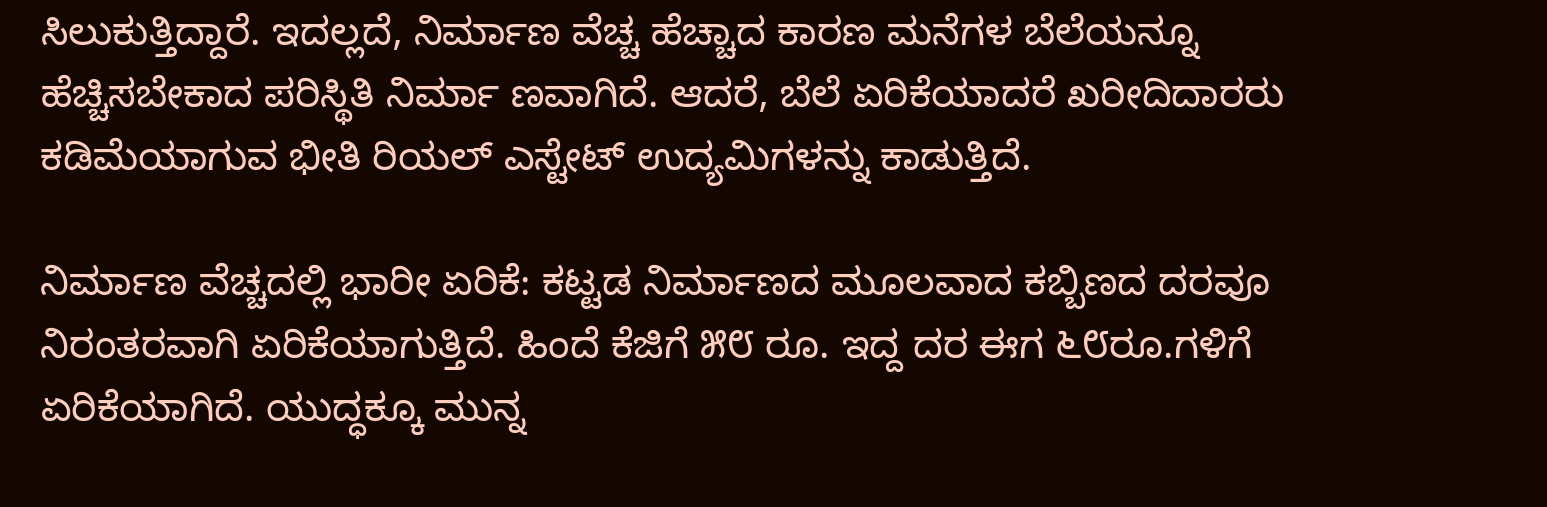ಸಿಲುಕುತ್ತಿದ್ದಾರೆ. ಇದಲ್ಲದೆ, ನಿರ್ಮಾಣ ವೆಚ್ಚ ಹೆಚ್ಚಾದ ಕಾರಣ ಮನೆಗಳ ಬೆಲೆಯನ್ನೂ ಹೆಚ್ಚಿಸಬೇಕಾದ ಪರಿಸ್ಥಿತಿ ನಿರ್ಮಾ ಣವಾಗಿದೆ. ಆದರೆ, ಬೆಲೆ ಏರಿಕೆಯಾದರೆ ಖರೀದಿದಾರರು ಕಡಿಮೆಯಾಗುವ ಭೀತಿ ರಿಯಲ್ ಎಸ್ಟೇಟ್ ಉದ್ಯಮಿಗಳನ್ನು ಕಾಡುತ್ತಿದೆ.

ನಿರ್ಮಾಣ ವೆಚ್ಚದಲ್ಲಿ ಭಾರೀ ಏರಿಕೆ: ಕಟ್ಟಡ ನಿರ್ಮಾಣದ ಮೂಲವಾದ ಕಬ್ಬಿಣದ ದರವೂ ನಿರಂತರವಾಗಿ ಏರಿಕೆಯಾಗುತ್ತಿದೆ. ಹಿಂದೆ ಕೆಜಿಗೆ ೫೮ ರೂ. ಇದ್ದ ದರ ಈಗ ೬೮ರೂ.ಗಳಿಗೆ ಏರಿಕೆಯಾಗಿದೆ. ಯುದ್ಧಕ್ಕೂ ಮುನ್ನ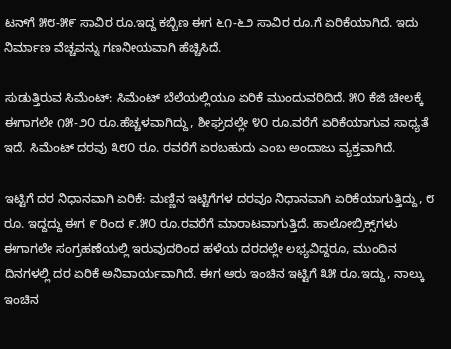ಟನ್‌ಗೆ ೫೮-೫೯ ಸಾವಿರ ರೂ.ಇದ್ದ ಕಬ್ಬಿಣ ಈಗ ೬೧-೬೨ ಸಾವಿರ ರೂ.ಗೆ ಏರಿಕೆಯಾಗಿದೆ. ಇದು ನಿರ್ಮಾಣ ವೆಚ್ಚವನ್ನು ಗಣನೀಯವಾಗಿ ಹೆಚ್ಚಿಸಿದೆ.

ಸುಡುತ್ತಿರುವ ಸಿಮೆಂಟ್: ಸಿಮೆಂಟ್ ಬೆಲೆಯಲ್ಲಿಯೂ ಏರಿಕೆ ಮುಂದುವರಿದಿದೆ. ೫೦ ಕೆಜಿ ಚೀಲಕ್ಕೆ ಈಗಾಗಲೇ ೧೫-೨೦ ರೂ.ಹೆಚ್ಚಳವಾಗಿದ್ದು, ಶೀಘ್ರದಲ್ಲೇ ೪೦ ರೂ.ವರೆಗೆ ಏರಿಕೆಯಾಗುವ ಸಾಧ್ಯತೆ ಇದೆ. ಸಿಮೆಂಟ್ ದರವು ೩೮೦ ರೂ. ರವರೆಗೆ ಏರಬಹುದು ಎಂಬ ಅಂದಾಜು ವ್ಯಕ್ತವಾಗಿದೆ.

ಇಟ್ಟಿಗೆ ದರ ನಿಧಾನವಾಗಿ ಏರಿಕೆ: ಮಣ್ಣಿನ ಇಟ್ಟಿಗೆಗಳ ದರವೂ ನಿಧಾನವಾಗಿ ಏರಿಕೆಯಾಗುತ್ತಿದ್ದು, ೮ ರೂ. ಇದ್ದದ್ದು ಈಗ ೯ ರಿಂದ ೯.೫೦ ರೂ.ರವರೆಗೆ ಮಾರಾಟವಾಗುತ್ತಿದೆ. ಹಾಲೋಬ್ರಿಕ್ಸ್‌ಗಳು ಈಗಾಗಲೇ ಸಂಗ್ರಹಣೆಯಲ್ಲಿ ಇರುವುದರಿಂದ ಹಳೆಯ ದರದಲ್ಲೇ ಲಭ್ಯವಿದ್ದರೂ, ಮುಂದಿನ ದಿನಗಳಲ್ಲಿ ದರ ಏರಿಕೆ ಅನಿವಾರ್ಯವಾಗಿದೆ. ಈಗ ಆರು ಇಂಚಿನ ಇಟ್ಟಿಗೆ ೩೫ ರೂ.ಇದ್ದು, ನಾಲ್ಕು ಇಂಚಿನ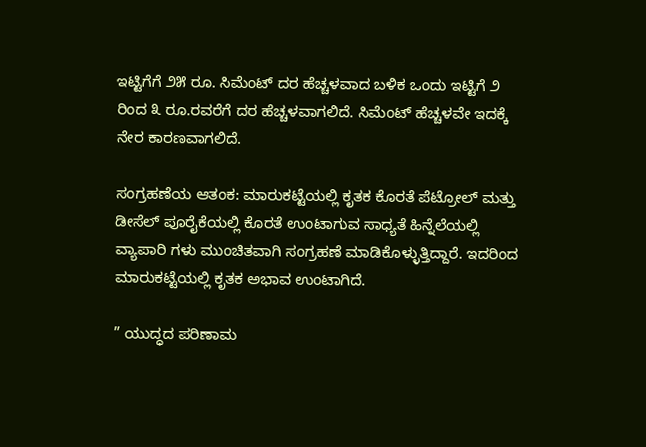ಇಟ್ಟಿಗೆಗೆ ೨೫ ರೂ. ಸಿಮೆಂಟ್ ದರ ಹೆಚ್ಚಳವಾದ ಬಳಿಕ ಒಂದು ಇಟ್ಟಿಗೆ ೨ ರಿಂದ ೩ ರೂ.ರವರೆಗೆ ದರ ಹೆಚ್ಚಳವಾಗಲಿದೆ. ಸಿಮೆಂಟ್ ಹೆಚ್ಚಳವೇ ಇದಕ್ಕೆ ನೇರ ಕಾರಣವಾಗಲಿದೆ.

ಸಂಗ್ರಹಣೆಯ ಆತಂಕ: ಮಾರುಕಟ್ಟೆಯಲ್ಲಿ ಕೃತಕ ಕೊರತೆ ಪೆಟ್ರೋಲ್ ಮತ್ತು ಡೀಸೆಲ್ ಪೂರೈಕೆಯಲ್ಲಿ ಕೊರತೆ ಉಂಟಾಗುವ ಸಾಧ್ಯತೆ ಹಿನ್ನೆಲೆಯಲ್ಲಿ ವ್ಯಾಪಾರಿ ಗಳು ಮುಂಚಿತವಾಗಿ ಸಂಗ್ರಹಣೆ ಮಾಡಿಕೊಳ್ಳುತ್ತಿದ್ದಾರೆ. ಇದರಿಂದ ಮಾರುಕಟ್ಟೆಯಲ್ಲಿ ಕೃತಕ ಅಭಾವ ಉಂಟಾಗಿದೆ.

” ಯುದ್ಧದ ಪರಿಣಾಮ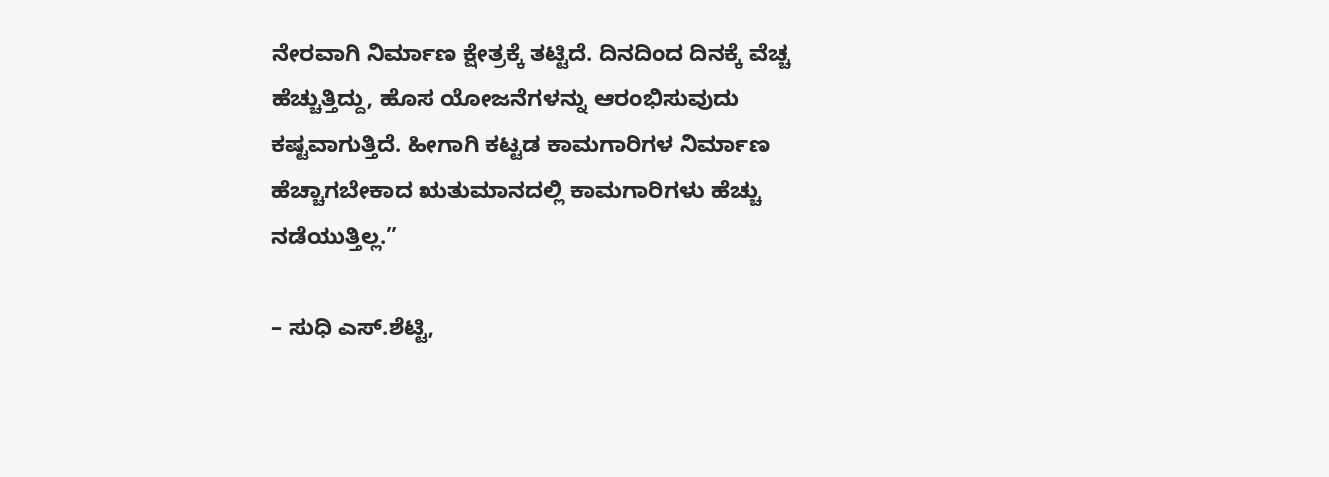ನೇರವಾಗಿ ನಿರ್ಮಾಣ ಕ್ಷೇತ್ರಕ್ಕೆ ತಟ್ಟಿದೆ. ದಿನದಿಂದ ದಿನಕ್ಕೆ ವೆಚ್ಚ ಹೆಚ್ಚುತ್ತಿದ್ದು, ಹೊಸ ಯೋಜನೆಗಳನ್ನು ಆರಂಭಿಸುವುದು ಕಷ್ಟವಾಗುತ್ತಿದೆ. ಹೀಗಾಗಿ ಕಟ್ಟಡ ಕಾಮಗಾರಿಗಳ ನಿರ್ಮಾಣ ಹೆಚ್ಚಾಗಬೇಕಾದ ಋತುಮಾನದಲ್ಲಿ ಕಾಮಗಾರಿಗಳು ಹೆಚ್ಚು ನಡೆಯುತ್ತಿಲ್ಲ.”

– ಸುಧಿ ಎಸ್.ಶೆಟ್ಟಿ,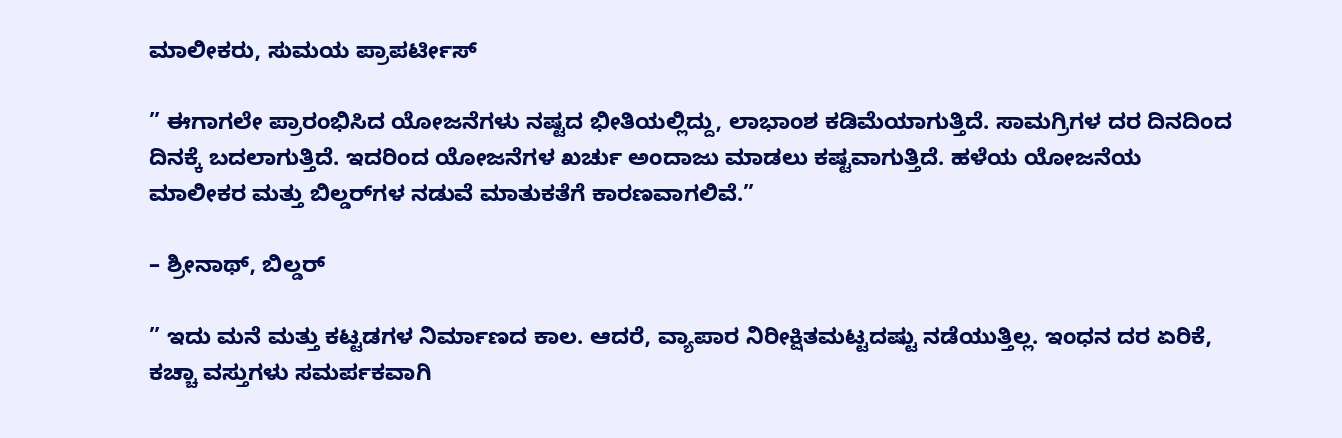ಮಾಲೀಕರು, ಸುಮಯ ಪ್ರಾಪರ್ಟೀಸ್

” ಈಗಾಗಲೇ ಪ್ರಾರಂಭಿಸಿದ ಯೋಜನೆಗಳು ನಷ್ಟದ ಭೀತಿಯಲ್ಲಿದ್ದು, ಲಾಭಾಂಶ ಕಡಿಮೆಯಾಗುತ್ತಿದೆ. ಸಾಮಗ್ರಿಗಳ ದರ ದಿನದಿಂದ ದಿನಕ್ಕೆ ಬದಲಾಗುತ್ತಿದೆ. ಇದರಿಂದ ಯೋಜನೆಗಳ ಖರ್ಚು ಅಂದಾಜು ಮಾಡಲು ಕಷ್ಟವಾಗುತ್ತಿದೆ. ಹಳೆಯ ಯೋಜನೆಯ ಮಾಲೀಕರ ಮತ್ತು ಬಿಲ್ಡರ್‌ಗಳ ನಡುವೆ ಮಾತುಕತೆಗೆ ಕಾರಣವಾಗಲಿವೆ.”

– ಶ್ರೀನಾಥ್, ಬಿಲ್ಡರ್

” ಇದು ಮನೆ ಮತ್ತು ಕಟ್ಟಡಗಳ ನಿರ್ಮಾಣದ ಕಾಲ. ಆದರೆ, ವ್ಯಾಪಾರ ನಿರೀಕ್ಷಿತಮಟ್ಟದಷ್ಟು ನಡೆಯುತ್ತಿಲ್ಲ. ಇಂಧನ ದರ ಏರಿಕೆ, ಕಚ್ಚಾ ವಸ್ತುಗಳು ಸಮರ್ಪಕವಾಗಿ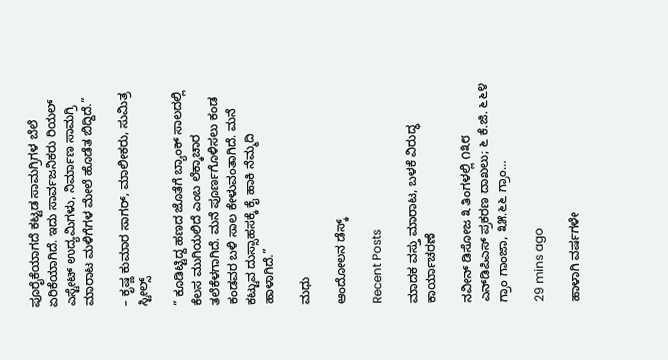ಪೂರೈಕೆಯಾಗದೆ ಕಟ್ಟಡ ಸಾಮಗ್ರಿಗಳ ಬೆಲೆ ಏರಿಕೆಯಾಗಿದೆ. ಇದು ಸಾರ್ವಜನಿಕರು ರಿಯಲ್ ಎಸ್ಟೇಟ್ ಉದ್ಯಮಿಗಳು, ನಿರ್ಮಾಣ ಸಾಮಗ್ರಿ ಮಾರಾಟ ಮಳಿಗೆಗಳ ಮೇಲೆ ಹೊಡೆತ ಬಿದ್ದಿದೆ.”

– ಕೃಷ್ಣ ಕುಮಾರ ಸಾಗರ್, ಮಾಲೀಕರು, ಸುಮಿತ್ರ ಸ್ಟೀಲ್ಸ್

” ಕೂಡಿಟ್ಟಿದ್ದ ಹಣದ ಜೊತೆಗೆ ಬ್ಯಾಂಕ್ ಸಾಲದಲ್ಲಿ ಕೆಲಸ ಮುಗಿಯಲಿದೆ ಎಂಬ ಲೆಕ್ಕಾಚಾರ ತಲೆಕೆಳಗಾಗಿದೆ. ಮನೆ ಪೂರ್ಣಗೊಳಿಸಲು ಕಂಡ ಕಂಡವರ ಬಳಿ ಸಾಲ ಕೇಳುವಂತಾಗಿದೆ. ಮನೆ ಕಟ್ಟುವ ದುಸ್ಸಾಹಸಕ್ಕೆ ಕೈ ಹಾಕಿ ನೆಮ್ಮದಿ ಹಾಳಾಗಿದೆ.”

ಮಧು

ಆಂದೋಲನ ಡೆಸ್ಕ್

Recent Posts

ಮಾದಕ ವಸ್ತು ಮಾರಾಟ, ಬಳಕೆ ವಿರುದ್ಧ ಕಾರ್ಯಾಚರಣೆ

ನವೀನ್ ಡಿಸೋಜ ೩ ತಿಂಗಳಲ್ಲಿ ೧೩೮ ಎನ್‌ಡಿಪಿಎಸ್ ಪ್ರಕರಣ ದಾಖಲು; ೬ ಕೆ.ಜಿ. ೬೬೪ ಗ್ರಾಂ ಗಾಂಜಾ, ೩೫.೬೬ ಗ್ರಾಂ…

29 mins ago

ಹಾಳಾಗಿ ವರ್ಷಗಳೇ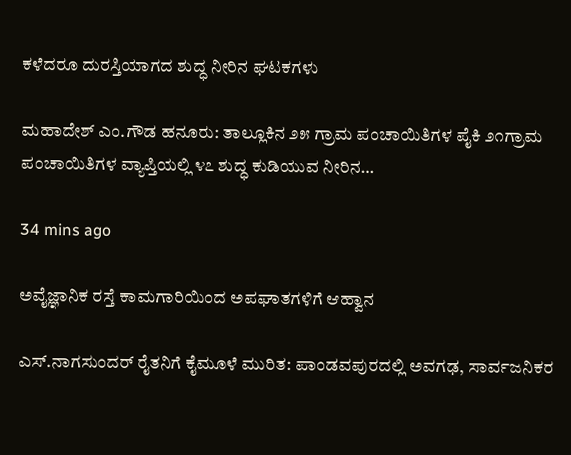ಕಳೆದರೂ ದುರಸ್ತಿಯಾಗದ ಶುದ್ಧ ನೀರಿನ ಘಟಕಗಳು

ಮಹಾದೇಶ್ ಎಂ.ಗೌಡ ಹನೂರು: ತಾಲ್ಲೂಕಿನ ೨೫ ಗ್ರಾಮ ಪಂಚಾಯಿತಿಗಳ ಪೈಕಿ ೨೧ಗ್ರಾಮ ಪಂಚಾಯಿತಿಗಳ ವ್ಯಾಪ್ತಿಯಲ್ಲಿ ೪೭ ಶುದ್ಧ ಕುಡಿಯುವ ನೀರಿನ…

34 mins ago

ಅವೈಜ್ಞಾನಿಕ ರಸ್ತೆ ಕಾಮಗಾರಿಯಿಂದ ಅಪಘಾತಗಳಿಗೆ ಆಹ್ವಾನ

ಎಸ್.ನಾಗಸುಂದರ್ ರೈತನಿಗೆ ಕೈಮೂಳೆ ಮುರಿತ: ಪಾಂಡವಪುರದಲ್ಲಿ ಅವಗಢ, ಸಾರ್ವಜನಿಕರ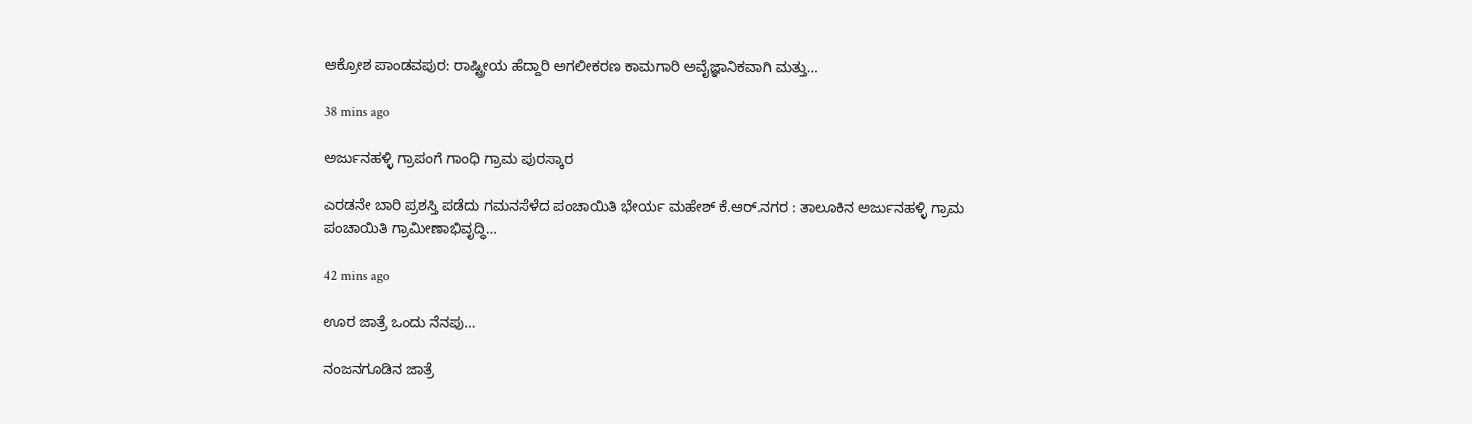ಆಕ್ರೋಶ ಪಾಂಡವಪುರ: ರಾಷ್ಟ್ರೀಯ ಹೆದ್ದಾರಿ ಅಗಲೀಕರಣ ಕಾಮಗಾರಿ ಅವೈಜ್ಞಾನಿಕವಾಗಿ ಮತ್ತು…

38 mins ago

ಅರ್ಜುನಹಳ್ಳಿ ಗ್ರಾಪಂಗೆ ಗಾಂಧಿ ಗ್ರಾಮ ಪುರಸ್ಕಾರ

ಎರಡನೇ ಬಾರಿ ಪ್ರಶಸ್ತಿ ಪಡೆದು ಗಮನಸೆಳೆದ ಪಂಚಾಯಿತಿ ಭೇರ್ಯ ಮಹೇಶ್ ಕೆ.ಆರ್.ನಗರ : ತಾಲೂಕಿನ ಅರ್ಜುನಹಳ್ಳಿ ಗ್ರಾಮ ಪಂಚಾಯಿತಿ ಗ್ರಾಮೀಣಾಭಿವೃದ್ಧಿ…

42 mins ago

ಊರ ಜಾತ್ರೆ ಒಂದು ನೆನಪು…

ನಂಜನಗೂಡಿನ ಜಾತ್ರೆ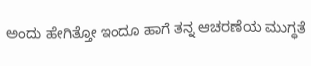ಅಂದು ಹೇಗಿತ್ತೋ ಇಂದೂ ಹಾಗೆ ತನ್ನ ಆಚರಣೆಯ ಮುಗ್ಧತೆ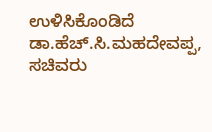ಉಳಿಸಿಕೊಂಡಿದೆ  ಡಾ.ಹೆಚ್.ಸಿ.ಮಹದೇವಪ್ಪ, ಸಚಿವರು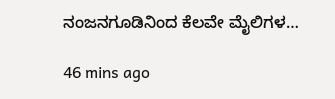ನಂಜನಗೂಡಿನಿಂದ ಕೆಲವೇ ಮೈಲಿಗಳ…

46 mins ago